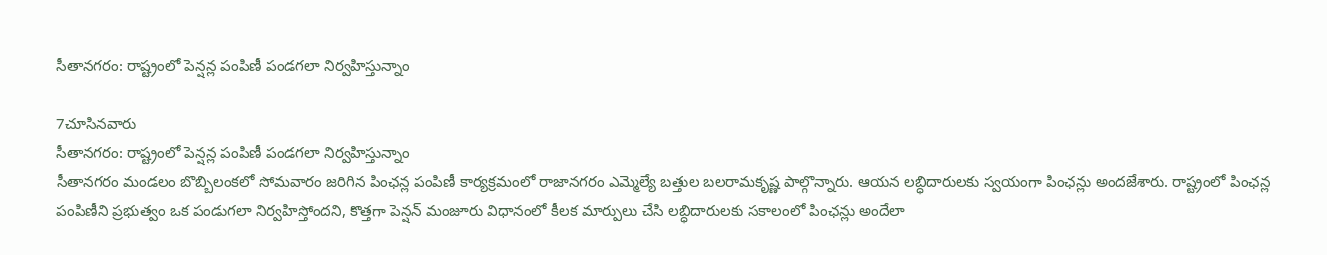సీతానగరం: రాష్ట్రంలో పెన్షన్ల పంపిణీ పండగలా నిర్వహిస్తున్నాం

7చూసినవారు
సీతానగరం: రాష్ట్రంలో పెన్షన్ల పంపిణీ పండగలా నిర్వహిస్తున్నాం
సీతానగరం మండలం బొబ్బిలంకలో సోమవారం జరిగిన పింఛన్ల పంపిణీ కార్యక్రమంలో రాజానగరం ఎమ్మెల్యే బత్తుల బలరామకృష్ణ పాల్గొన్నారు. ఆయన లబ్ధిదారులకు స్వయంగా పింఛన్లు అందజేశారు. రాష్ట్రంలో పింఛన్ల పంపిణీని ప్రభుత్వం ఒక పండుగలా నిర్వహిస్తోందని, కొత్తగా పెన్షన్ మంజూరు విధానంలో కీలక మార్పులు చేసి లబ్ధిదారులకు సకాలంలో పింఛన్లు అందేలా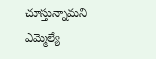చూస్తున్నామని ఎమ్మెల్యే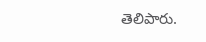తెలిపారు.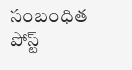సంబంధిత పోస్ట్